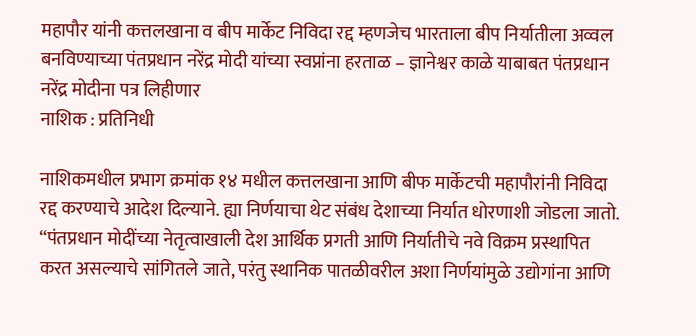महापौर यांनी कत्तलखाना व बीप मार्केट निविदा रद्द म्हणजेच भारताला बीप निर्यातीला अव्वल बनविण्याच्या पंतप्रधान नरेंद्र मोदी यांच्या स्वप्नांना हरताळ – ज्ञानेश्वर काळे याबाबत पंतप्रधान नरेंद्र मोदीना पत्र लिहीणार
नाशिक : प्रतिनिधी

नाशिकमधील प्रभाग क्रमांक १४ मधील कत्तलखाना आणि बीफ मार्केटची महापौरांनी निविदा रद्द करण्याचे आदेश दिल्याने. ह्या निर्णयाचा थेट संबंध देशाच्या निर्यात धोरणाशी जोडला जातो. “पंतप्रधान मोदींच्या नेतृत्वाखाली देश आर्थिक प्रगती आणि निर्यातीचे नवे विक्रम प्रस्थापित करत असल्याचे सांगितले जाते, परंतु स्थानिक पातळीवरील अशा निर्णयांमुळे उद्योगांना आणि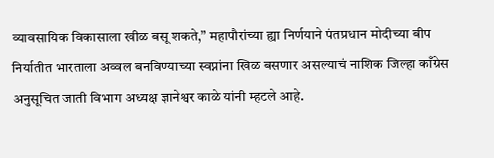व्यावसायिक विकासाला खीळ बसू शकते,” महापौरांच्या ह्या निर्णयाने पंतप्रधान मोदीच्या बीप निर्यातीत भारताला अव्वल बनविण्याच्या स्वप्नांना खिळ बसणार असल्याचं नाशिक जिल्हा काँग्रेस अनुसूचित जाती विभाग अध्यक्ष ज्ञानेश्वर काळे यांनी म्हटले आहे.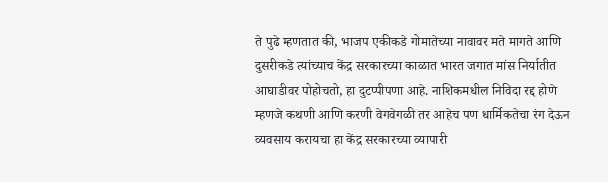ते पुढे म्हणतात की, भाजप एकीकडे गोमातेच्या नावावर मते मागते आणि दुसरीकडे त्यांच्याच केंद्र सरकारच्या काळात भारत जगात मांस निर्यातीत आघाडीवर पोहोचतो, हा दुटप्पीपणा आहे. नाशिकमधील निविदा रद्द होणे म्हणजे कथणी आणि करणी वेगवेगळी तर आहेच पण धार्मिकतेचा रंग देऊन व्यवसाय करायचा हा केंद्र सरकारच्या व्यापारी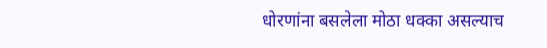धोरणांना बसलेला मोठा धक्का असल्याच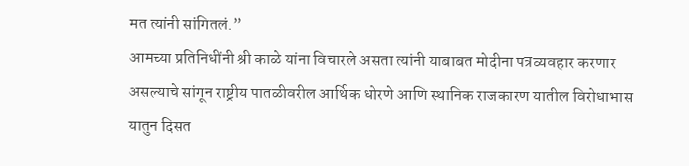मत त्यांनी सांगितलं.”
आमच्या प्रतिनिधींनी श्री काळे यांना विचारले असता त्यांनी याबाबत मोदीना पत्रव्यवहार करणार असल्याचे सांगून राष्ट्रीय पातळीवरील आर्थिक धोरणे आणि स्थानिक राजकारण यातील विरोधाभास यातुन दिसत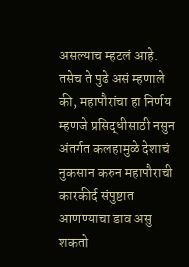असल्याच म्हटलं आहे. तसेच ते पुढे असं म्हणाले की, महापौरांचा हा निर्णय म्हणजे प्रसिद्धीसाठी नसुन अंतर्गत कलहामुळे देशाचं नुकसान करुन महापौराची कारकीर्द संपुष्टात आणण्याचा डाव असु शकतो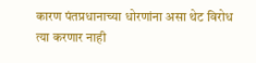कारण पंतप्रधानाच्या धोरणांना असा थेट विरोध त्या करणार नाही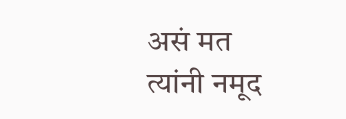असं मत त्यांनी नमूद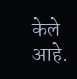केले आहे.